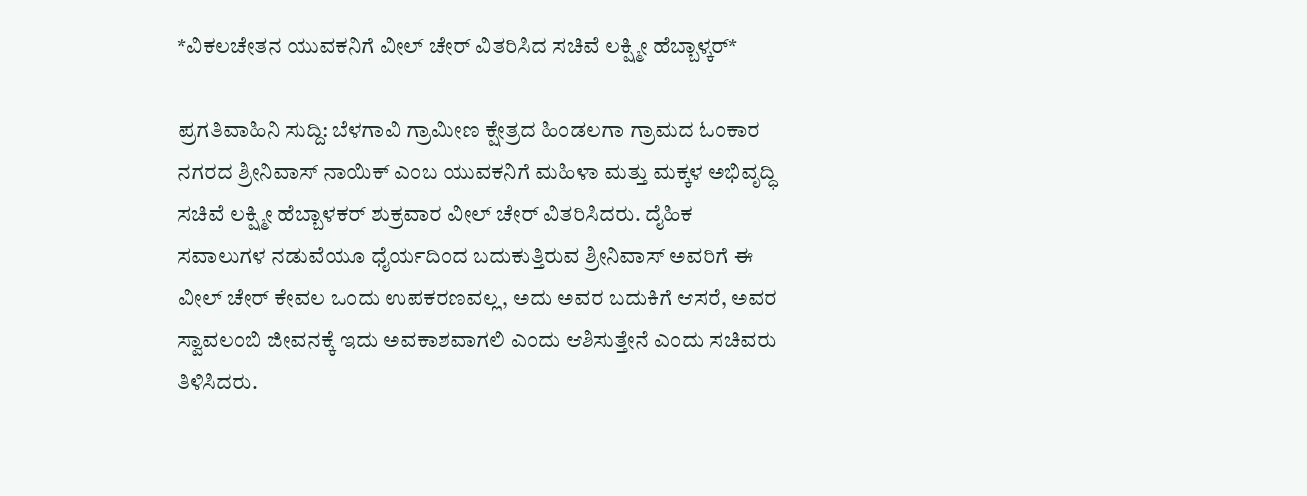*ವಿಕಲಚೇತನ ಯುವಕನಿಗೆ ವೀಲ್ ಚೇರ್ ವಿತರಿಸಿದ ಸಚಿವೆ ಲಕ್ಷ್ಮೀ ಹೆಬ್ಬಾಳ್ಕರ್*

ಪ್ರಗತಿವಾಹಿನಿ ಸುದ್ದಿ: ಬೆಳಗಾವಿ ಗ್ರಾಮೀಣ ಕ್ಷೇತ್ರದ ಹಿಂಡಲಗಾ ಗ್ರಾಮದ ಓಂಕಾರ ನಗರದ ಶ್ರೀನಿವಾಸ್ ನಾಯಿಕ್ ಎಂಬ ಯುವಕನಿಗೆ ಮಹಿಳಾ ಮತ್ತು ಮಕ್ಕಳ ಅಭಿವೃದ್ಧಿ ಸಚಿವೆ ಲಕ್ಷ್ಮೀ ಹೆಬ್ಬಾಳಕರ್ ಶುಕ್ರವಾರ ವೀಲ್ ಚೇರ್ ವಿತರಿಸಿದರು. ದೈಹಿಕ ಸವಾಲುಗಳ ನಡುವೆಯೂ ಧೈರ್ಯದಿಂದ ಬದುಕುತ್ತಿರುವ ಶ್ರೀನಿವಾಸ್ ಅವರಿಗೆ ಈ ವೀಲ್ ಚೇರ್ ಕೇವಲ ಒಂದು ಉಪಕರಣವಲ್ಲ, ಅದು ಅವರ ಬದುಕಿಗೆ ಆಸರೆ, ಅವರ ಸ್ವಾವಲಂಬಿ ಜೀವನಕ್ಕೆ ಇದು ಅವಕಾಶವಾಗಲಿ ಎಂದು ಆಶಿಸುತ್ತೇನೆ ಎಂದು ಸಚಿವರು ತಿಳಿಸಿದರು.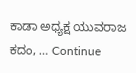ಕಾಡಾ ಅಧ್ಯಕ್ಷ ಯುವರಾಜ ಕದಂ, … Continue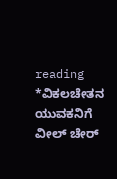reading *ವಿಕಲಚೇತನ ಯುವಕನಿಗೆ ವೀಲ್ ಚೇರ್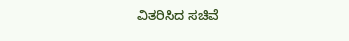ವಿತರಿಸಿದ ಸಚಿವೆ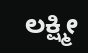ಲಕ್ಷ್ಮೀ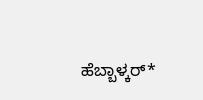ಹೆಬ್ಬಾಳ್ಕರ್*